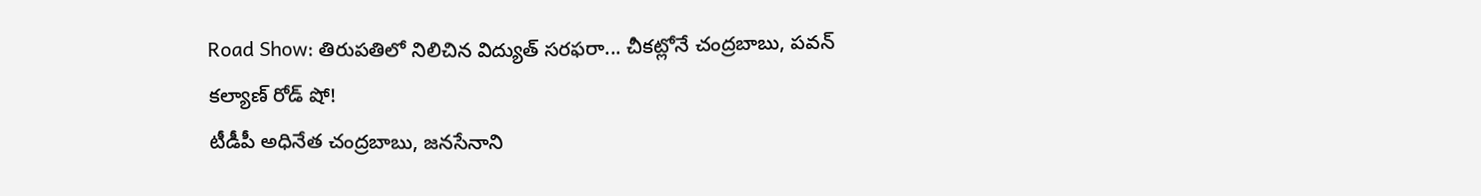Road Show: తిరుపతిలో నిలిచిన విద్యుత్ సరఫరా... చీకట్లోనే చంద్రబాబు, పవన్ కల్యాణ్ రోడ్ షో!
టీడీపీ అధినేత చంద్రబాబు, జనసేనాని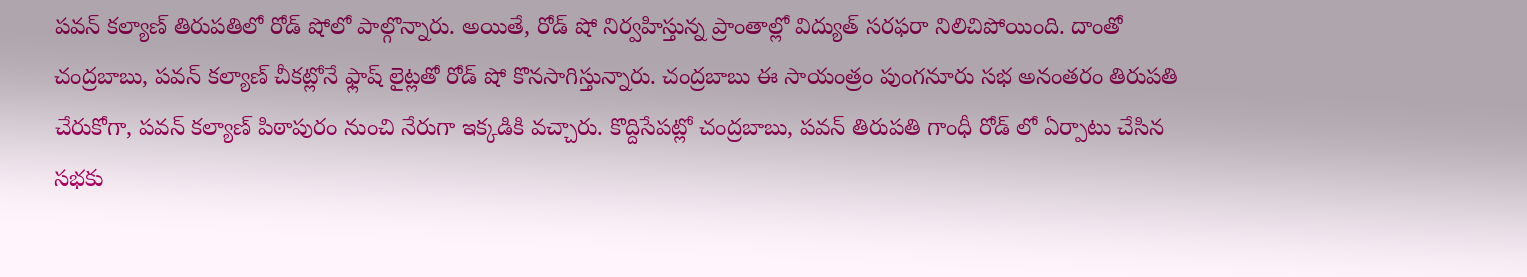పవన్ కల్యాణ్ తిరుపతిలో రోడ్ షోలో పాల్గొన్నారు. అయితే, రోడ్ షో నిర్వహిస్తున్న ప్రాంతాల్లో విద్యుత్ సరఫరా నిలిచిపోయింది. దాంతో చంద్రబాబు, పవన్ కల్యాణ్ చీకట్లోనే ఫ్లాష్ లైట్లతో రోడ్ షో కొనసాగిస్తున్నారు. చంద్రబాబు ఈ సాయంత్రం పుంగనూరు సభ అనంతరం తిరుపతి చేరుకోగా, పవన్ కల్యాణ్ పిఠాపురం నుంచి నేరుగా ఇక్కడికి వచ్చారు. కొద్దిసేపట్లో చంద్రబాబు, పవన్ తిరుపతి గాంధీ రోడ్ లో ఏర్పాటు చేసిన సభకు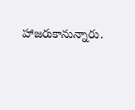హాజరుకానున్నారు.